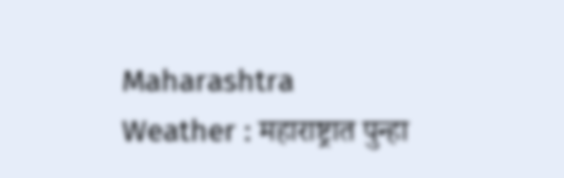Maharashtra Weather : महाराष्ट्रात पुन्हा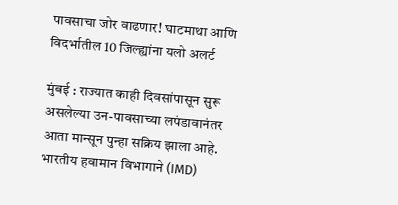पावसाचा जोर वाढणार! घाटमाथा आणि विदर्भातील 10 जिल्ह्यांना यलो अलर्ट

मुंबई : राज्यात काही दिवसांपासून सुरू असलेल्या उन-पावसाच्या लपंडावानंतर आता मान्सून पुन्हा सक्रिय झाला आहे. भारतीय हवामान विभागाने (IMD)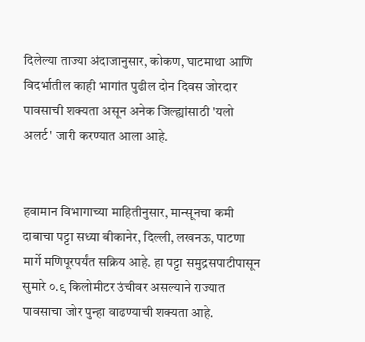दिलेल्या ताज्या अंदाजानुसार, कोकण, घाटमाथा आणि विदर्भातील काही भागांत पुढील दोन दिवस जोरदार पावसाची शक्यता असून अनेक जिल्ह्यांसाठी 'यलो अलर्ट' जारी करण्यात आला आहे.


हवामान विभागाच्या माहितीनुसार, मान्सूनचा कमी दाबाचा पट्टा सध्या बीकानेर, दिल्ली, लखनऊ, पाटणा मार्गे मणिपूरपर्यंत सक्रिय आहे. हा पट्टा समुद्रसपाटीपासून सुमारे ०.९ किलोमीटर उंचीवर असल्याने राज्यात पावसाचा जोर पुन्हा वाढण्याची शक्यता आहे.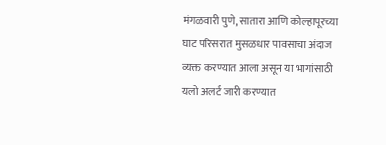मंगळवारी पुणे, सातारा आणि कोल्हापूरच्या घाट परिसरात मुसळधार पावसाचा अंदाज व्यक्त करण्यात आला असून या भागांसाठी यलो अलर्ट जारी करण्यात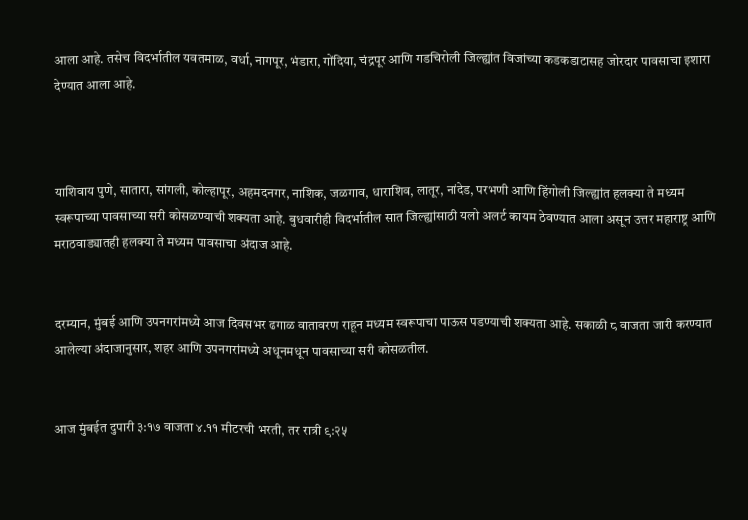आला आहे. तसेच विदर्भातील यवतमाळ, वर्धा, नागपूर, भंडारा, गोंदिया, चंद्रपूर आणि गडचिरोली जिल्ह्यांत विजांच्या कडकडाटासह जोरदार पावसाचा इशारा देण्यात आला आहे.



याशिवाय पुणे, सातारा, सांगली, कोल्हापूर, अहमदनगर, नाशिक, जळगाव, धाराशिव, लातूर, नांदेड, परभणी आणि हिंगोली जिल्ह्यांत हलक्या ते मध्यम स्वरूपाच्या पावसाच्या सरी कोसळण्याची शक्यता आहे. बुधवारीही विदर्भातील सात जिल्ह्यांसाठी यलो अलर्ट कायम ठेवण्यात आला असून उत्तर महाराष्ट्र आणि मराठवाड्यातही हलक्या ते मध्यम पावसाचा अंदाज आहे.


दरम्यान, मुंबई आणि उपनगरांमध्ये आज दिवसभर ढगाळ वातावरण राहून मध्यम स्वरूपाचा पाऊस पडण्याची शक्यता आहे. सकाळी ८ वाजता जारी करण्यात आलेल्या अंदाजानुसार, शहर आणि उपनगरांमध्ये अधूनमधून पावसाच्या सरी कोसळतील.


आज मुंबईत दुपारी ३:१७ वाजता ४.११ मीटरची भरती, तर रात्री ९:२५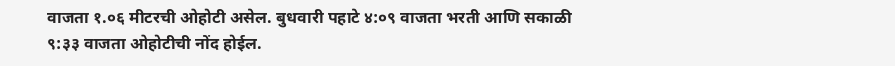वाजता १.०६ मीटरची ओहोटी असेल. बुधवारी पहाटे ४:०९ वाजता भरती आणि सकाळी ९:३३ वाजता ओहोटीची नोंद होईल.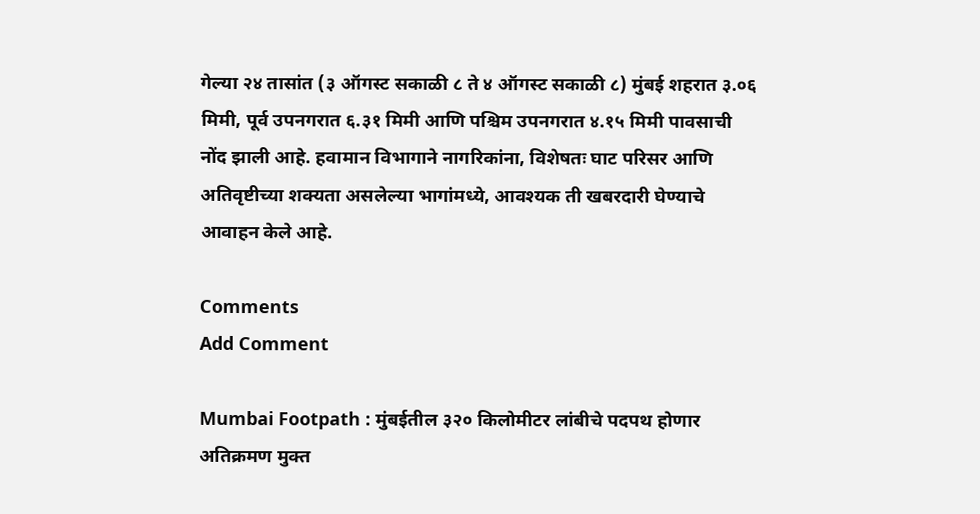गेल्या २४ तासांत (३ ऑगस्ट सकाळी ८ ते ४ ऑगस्ट सकाळी ८) मुंबई शहरात ३.०६ मिमी, पूर्व उपनगरात ६.३१ मिमी आणि पश्चिम उपनगरात ४.१५ मिमी पावसाची नोंद झाली आहे. हवामान विभागाने नागरिकांना, विशेषतः घाट परिसर आणि अतिवृष्टीच्या शक्यता असलेल्या भागांमध्ये, आवश्यक ती खबरदारी घेण्याचे आवाहन केले आहे.

Comments
Add Comment

Mumbai Footpath : मुंबईतील ३२० किलोमीटर लांबीचे पदपथ होणार अतिक्रमण मुक्त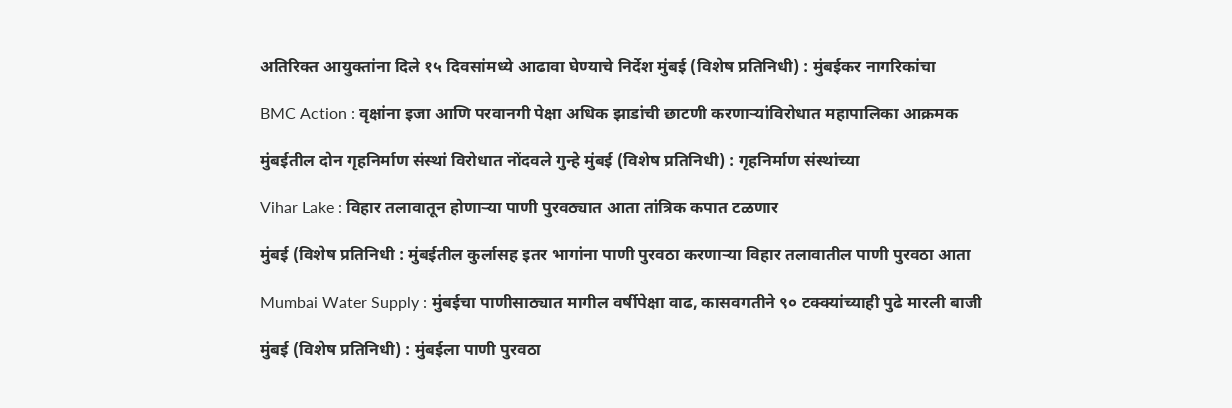अतिरिक्त आयुक्तांना दिले १५ दिवसांमध्ये आढावा घेण्याचे निर्देश मुंबई (विशेष प्रतिनिधी) : मुंबईकर नागरिकांचा

BMC Action : वृक्षांना इजा आणि परवानगी पेक्षा अधिक झाडांची छाटणी करणाऱ्यांविरोधात महापालिका आक्रमक

मुंबईतील दोन गृहनिर्माण संस्थां विरोधात नोंदवले गुन्हे मुंबई (विशेष प्रतिनिधी) : गृहनिर्माण संस्थांच्या

Vihar Lake : विहार तलावातून होणाऱ्या पाणी पुरवठ्यात आता तांत्रिक कपात टळणार

मुंबई (विशेष प्रतिनिधी : मुंबईतील कुर्लासह इतर भागांना पाणी पुरवठा करणाऱ्या विहार तलावातील पाणी पुरवठा आता

Mumbai Water Supply : मुंबईचा पाणीसाठ्यात मागील वर्षीपेक्षा वाढ, कासवगतीने ९० टक्क्यांच्याही पुढे मारली बाजी

मुंबई (विशेष प्रतिनिधी) : मुंबईला पाणी पुरवठा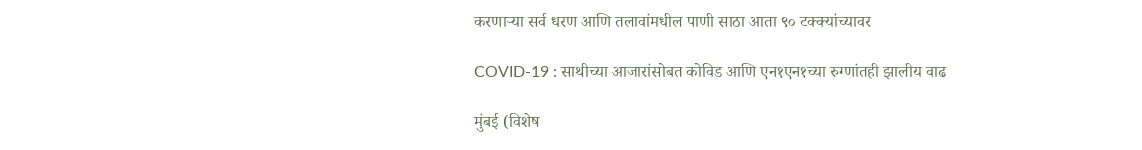करणाऱ्या सर्व धरण आणि तलावांमधील पाणी साठा आता ९० टक्क्यांच्यावर

COVID-19 : साथीच्या आजारांसोबत कोविड आणि एन१एन१च्या रुग्णांतही झालीय वाढ

मुंबई (विशेष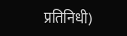प्रतिनिधी)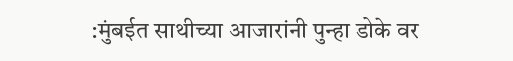:मुंबईत साथीच्या आजारांनी पुन्हा डोके वर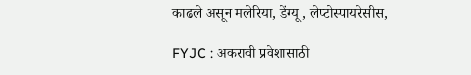काढले असून मलेरिया, डेंग्यू, लेप्टोस्पायरेसीस,

FYJC : अकरावी प्रवेशासाठी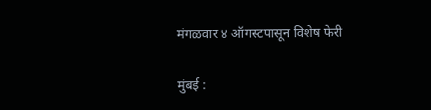मंगळवार ४ ऑगस्टपासून विशेष फेरी

मुंबई :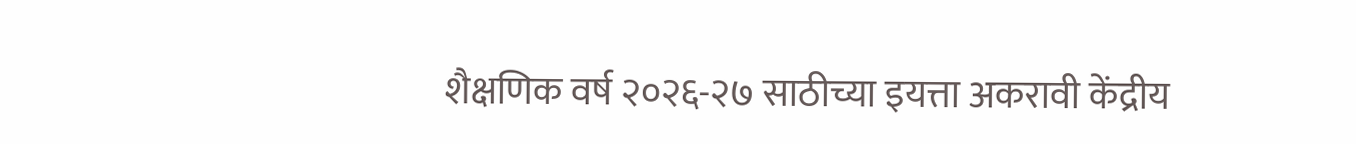शैक्षणिक वर्ष २०२६-२७ साठीच्या इयत्ता अकरावी केंद्रीय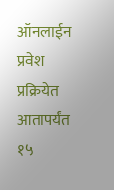ऑनलाईन प्रवेश प्रक्रियेत आतापर्यंत १५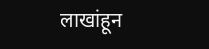लाखांहून